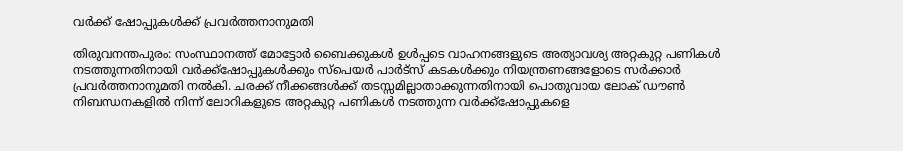വര്‍ക്ക് ഷോപ്പുകള്‍ക്ക് പ്രവര്‍ത്തനാനുമതി

തിരുവനന്തപുരം: സംസ്ഥാനത്ത് മോട്ടോര്‍ ബൈക്കുകള്‍ ഉള്‍പ്പടെ വാഹനങ്ങളുടെ അത്യാവശ്യ അറ്റകുറ്റ പണികള്‍ നടത്തുന്നതിനായി വര്‍ക്ക്ഷോപ്പുകള്‍ക്കും സ്പെയര്‍ പാര്‍ട്സ് കടകള്‍ക്കും നിയന്ത്രണങ്ങളോടെ സര്‍ക്കാര്‍ പ്രവര്‍ത്തനാനുമതി നല്‍കി. ചരക്ക് നീക്കങ്ങള്‍ക്ക് തടസ്സമില്ലാതാക്കുന്നതിനായി പൊതുവായ ലോക് ഡൗണ്‍ നിബന്ധനകളില്‍ നിന്ന് ലോറികളുടെ അറ്റകുറ്റ പണികള്‍ നടത്തുന്ന വര്‍ക്ക്ഷോപ്പുകളെ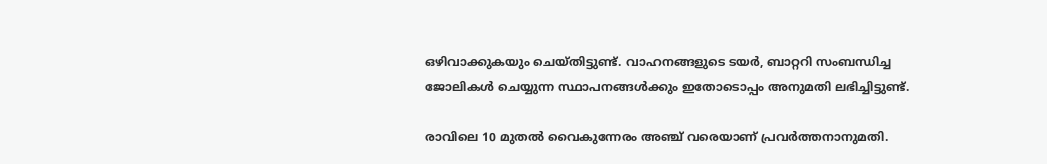ഒഴിവാക്കുകയും ചെയ്തിട്ടുണ്ട്. വാഹനങ്ങളുടെ ടയര്‍, ബാറ്ററി സംബന്ധിച്ച ജോലികള്‍ ചെയ്യുന്ന സ്ഥാപനങ്ങള്‍ക്കും ഇതോടൊപ്പം അനുമതി ലഭിച്ചിട്ടുണ്ട്.

രാവിലെ 10 മുതല്‍ വൈകുന്നേരം അഞ്ച് വരെയാണ് പ്രവര്‍ത്തനാനുമതി.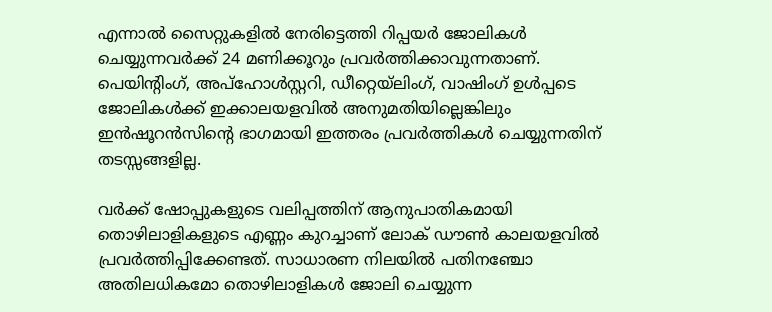എന്നാല്‍ സൈറ്റുകളില്‍ നേരിട്ടെത്തി റിപ്പയര്‍ ജോലികള്‍ ചെയ്യുന്നവര്‍ക്ക് 24 മണിക്കൂറും പ്രവര്‍ത്തിക്കാവുന്നതാണ്. പെയിന്റിംഗ്, അപ്ഹോള്‍സ്റ്ററി, ഡീറ്റെയ്ലിംഗ്, വാഷിംഗ് ഉള്‍പ്പടെ ജോലികള്‍ക്ക് ഇക്കാലയളവില്‍ അനുമതിയില്ലെങ്കിലും ഇന്‍ഷൂറന്‍സിന്റെ ഭാഗമായി ഇത്തരം പ്രവര്‍ത്തികള്‍ ചെയ്യുന്നതിന് തടസ്സങ്ങളില്ല.

വര്‍ക്ക് ഷോപ്പുകളുടെ വലിപ്പത്തിന് ആനുപാതികമായി തൊഴിലാളികളുടെ എണ്ണം കുറച്ചാണ് ലോക് ഡൗണ്‍ കാലയളവില്‍ പ്രവര്‍ത്തിപ്പിക്കേണ്ടത്. സാധാരണ നിലയില്‍ പതിനഞ്ചോ അതിലധികമോ തൊഴിലാളികള്‍ ജോലി ചെയ്യുന്ന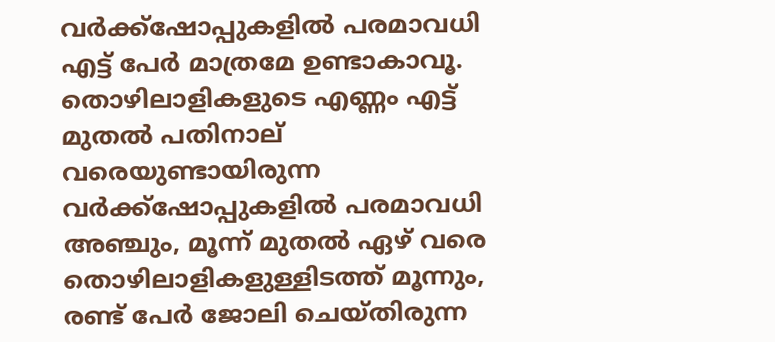വര്‍ക്ക്ഷോപ്പുകളില്‍ പരമാവധി എട്ട് പേര്‍ മാത്രമേ ഉണ്ടാകാവൂ. തൊഴിലാളികളുടെ എണ്ണം എട്ട് മുതല്‍ പതിനാല് വരെയുണ്ടായിരുന്ന വര്‍ക്ക്ഷോപ്പുകളില്‍ പരമാവധി അഞ്ചും, മൂന്ന് മുതല്‍ ഏഴ് വരെ തൊഴിലാളികളുള്ളിടത്ത് മൂന്നും, രണ്ട് പേര്‍ ജോലി ചെയ്തിരുന്ന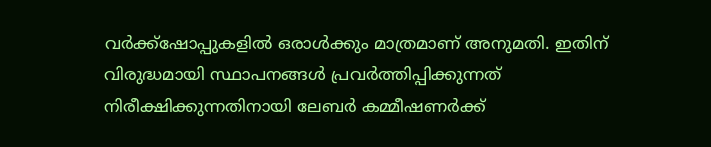വര്‍ക്ക്ഷോപ്പുകളില്‍ ഒരാള്‍ക്കും മാത്രമാണ് അനുമതി. ഇതിന് വിരുദ്ധമായി സ്ഥാപനങ്ങള്‍ പ്രവര്‍ത്തിപ്പിക്കുന്നത് നിരീക്ഷിക്കുന്നതിനായി ലേബര്‍ കമ്മീഷണര്‍ക്ക്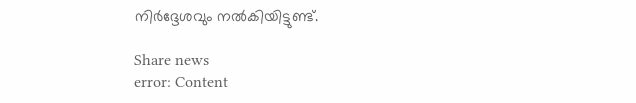നിര്‍ദ്ദേശവും നല്‍കിയിട്ടുണ്ട്.

Share news
error: Content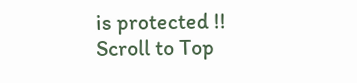is protected !!
Scroll to Top